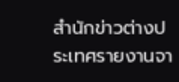สำนักข่าวต่างประเทศรายงานจา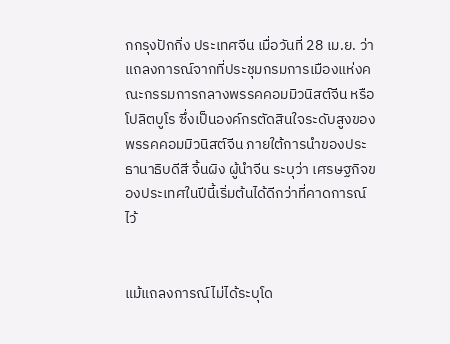กกรุงปักกิ่ง ประเทศจีน เมื่อวันที่ 28 เม.ย. ว่าแถลงการณ์จากที่ประชุมกรมการเมืองแห่งคณะกรรมการกลางพรรคคอมมิวนิสต์จีน หรือโปลิตบูโร ซึ่งเป็นองค์กรตัดสินใจระดับสูงของพรรคคอมมิวนิสต์จีน ภายใต้การนำของประธานาธิบดีสี จิ้นผิง ผู้นำจีน ระบุว่า เศรษฐกิจของประเทศในปีนี้เริ่มต้นได้ดีกว่าที่คาดการณ์ไว้


แม้แถลงการณ์ไม่ได้ระบุโด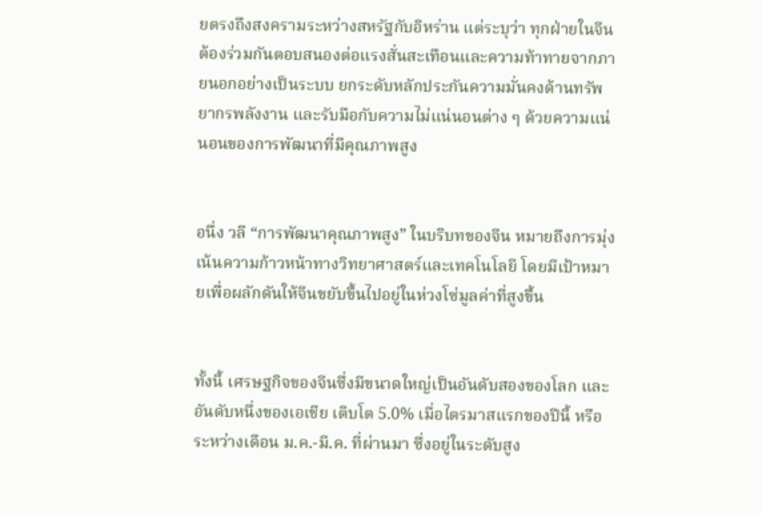ยตรงถึงสงครามระหว่างสหรัฐกับอิหร่าน แต่ระบุว่า ทุกฝ่ายในจีนต้องร่วมกันตอบสนองต่อแรงสั่นสะเทือนและความท้าทายจากภายนอกอย่างเป็นระบบ ยกระดับหลักประกันความมั่นคงด้านทรัพยากรพลังงาน และรับมือกับความไม่แน่นอนต่าง ๆ ด้วยความแน่นอนของการพัฒนาที่มีคุณภาพสูง


อนึ่ง วลี “การพัฒนาคุณภาพสูง” ในบริบทของจีน หมายถึงการมุ่งเน้นความก้าวหน้าทางวิทยาศาสตร์และเทคโนโลยี โดยมีเป้าหมายเพื่อผลักดันให้จีนขยับขึ้นไปอยู่ในห่วงโซ่มูลค่าที่สูงขึ้น


ทั้งนี้ เศรษฐกิจของจีนซึ่งมีขนาดใหญ่เป็นอันดับสองของโลก และอันดับหนึ่งของเอเชีย เติบโต 5.0% เมื่อไตรมาสแรกของปีนี้ หรือระหว่างเดือน ม.ค.-มี.ค. ที่ผ่านมา ซึ่งอยู่ในระดับสูง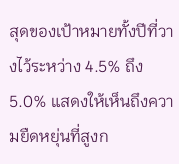สุดของเป้าหมายทั้งปีที่วางไว้ระหว่าง 4.5% ถึง 5.0% แสดงให้เห็นถึงความยืดหยุ่นที่สูงก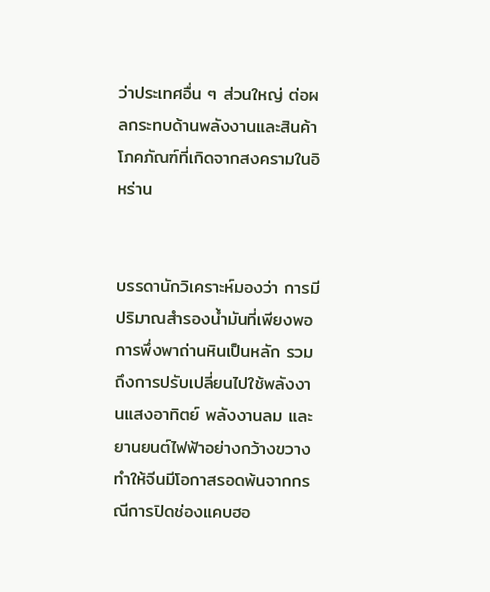ว่าประเทศอื่น ๆ ส่วนใหญ่ ต่อผลกระทบด้านพลังงานและสินค้าโภคภัณฑ์ที่เกิดจากสงครามในอิหร่าน


บรรดานักวิเคราะห์มองว่า การมีปริมาณสำรองน้ำมันที่เพียงพอ การพึ่งพาถ่านหินเป็นหลัก รวมถึงการปรับเปลี่ยนไปใช้พลังงานแสงอาทิตย์ พลังงานลม และยานยนต์ไฟฟ้าอย่างกว้างขวาง ทำให้จีนมีโอกาสรอดพ้นจากกรณีการปิดช่องแคบฮอ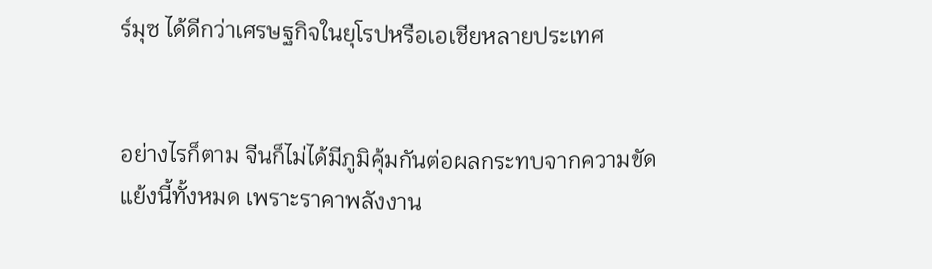ร์มุซ ได้ดีกว่าเศรษฐกิจในยุโรปหรือเอเชียหลายประเทศ


อย่างไรก็ตาม จีนก็ไม่ได้มีภูมิคุ้มกันต่อผลกระทบจากความขัดแย้งนี้ทั้งหมด เพราะราคาพลังงาน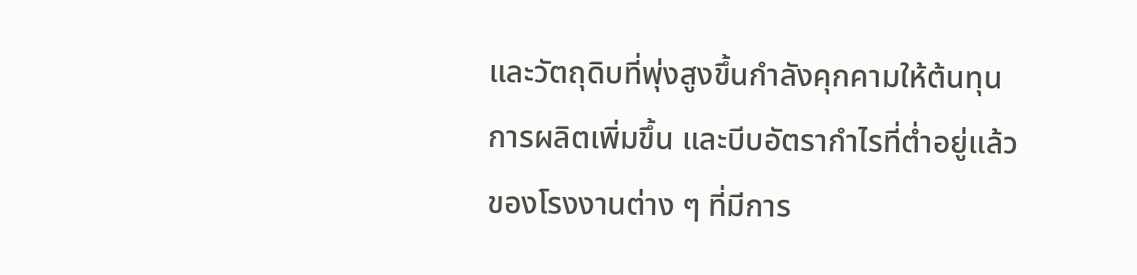และวัตถุดิบที่พุ่งสูงขึ้นกำลังคุกคามให้ต้นทุนการผลิตเพิ่มขึ้น และบีบอัตรากำไรที่ต่ำอยู่แล้วของโรงงานต่าง ๆ ที่มีการ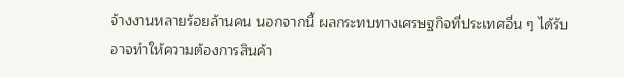จ้างงานหลายร้อยล้านคน นอกจากนี้ ผลกระทบทางเศรษฐกิจที่ประเทศอื่น ๆ ได้รับ อาจทำให้ความต้องการสินค้า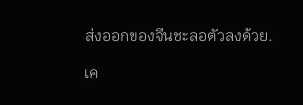ส่งออกของจีนชะลอตัวลงด้วย.

เค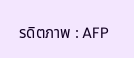รดิตภาพ : AFP